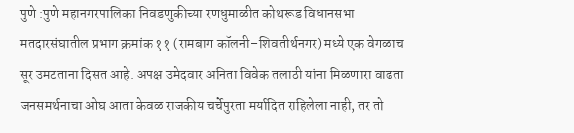पुणे :पुणे महानगरपालिका निवडणुकीच्या रणधुमाळीत कोथरूड विधानसभा मतदारसंघातील प्रभाग क्रमांक ११ (रामबाग कॉलनी–शिवतीर्थनगर) मध्ये एक वेगळाच सूर उमटताना दिसत आहे. अपक्ष उमेदवार अनिता विवेक तलाठी यांना मिळणारा वाढता जनसमर्थनाचा ओघ आता केवळ राजकीय चर्चेपुरता मर्यादित राहिलेला नाही, तर तो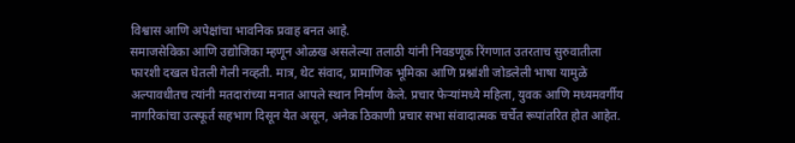विश्वास आणि अपेक्षांचा भावनिक प्रवाह बनत आहे.
समाजसेविका आणि उद्योजिका म्हणून ओळख असलेल्या तलाठी यांनी निवडणूक रिंगणात उतरताच सुरुवातीला फारशी दखल घेतली गेली नव्हती. मात्र, थेट संवाद, प्रामाणिक भूमिका आणि प्रश्नांशी जोडलेली भाषा यामुळे अल्पावधीतच त्यांनी मतदारांच्या मनात आपले स्थान निर्माण केले. प्रचार फेऱ्यांमध्ये महिला, युवक आणि मध्यमवर्गीय नागरिकांचा उत्स्फूर्त सहभाग दिसून येत असून, अनेक ठिकाणी प्रचार सभा संवादात्मक चर्चेत रूपांतरित होत आहेत.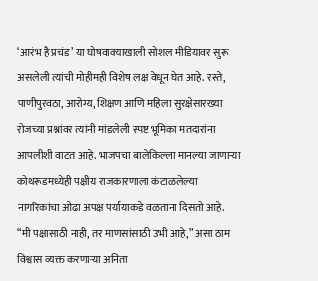‘आरंभ है प्रचंड’ या घोषवाक्याखाली सोशल मीडियावर सुरू असलेली त्यांची मोहीमही विशेष लक्ष वेधून घेत आहे. रस्ते, पाणीपुरवठा, आरोग्य, शिक्षण आणि महिला सुरक्षेसारख्या रोजच्या प्रश्नांवर त्यांनी मांडलेली स्पष्ट भूमिका मतदारांना आपलीशी वाटत आहे. भाजपचा बालेकिल्ला मानल्या जाणाऱ्या कोथरूडमध्येही पक्षीय राजकारणाला कंटाळलेल्या नागरिकांचा ओढा अपक्ष पर्यायाकडे वळताना दिसतो आहे.
“मी पक्षासाठी नाही, तर माणसांसाठी उभी आहे,” असा ठाम विश्वास व्यक्त करणाऱ्या अनिता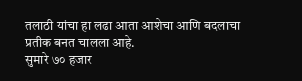तलाठी यांचा हा लढा आता आशेचा आणि बदलाचा प्रतीक बनत चालला आहे.
सुमारे ७० हजार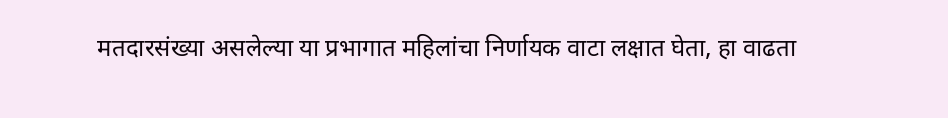मतदारसंख्या असलेल्या या प्रभागात महिलांचा निर्णायक वाटा लक्षात घेता, हा वाढता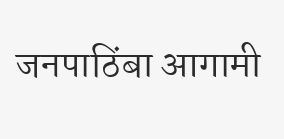जनपाठिंबा आगामी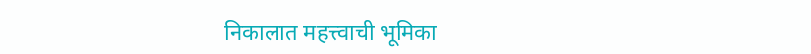निकालात महत्त्वाची भूमिका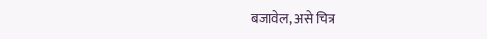बजावेल, असे चित्र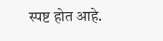स्पष्ट होत आहे.